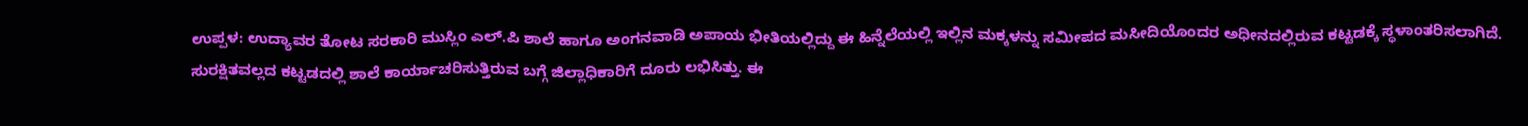ಉಪ್ಪಳ: ಉದ್ಯಾವರ ತೋಟ ಸರಕಾರಿ ಮುಸ್ಲಿಂ ಎಲ್.ಪಿ ಶಾಲೆ ಹಾಗೂ ಅಂಗನವಾಡಿ ಅಪಾಯ ಭೀತಿಯಲ್ಲಿದ್ದು ಈ ಹಿನ್ನೆಲೆಯಲ್ಲಿ ಇಲ್ಲಿನ ಮಕ್ಕಳನ್ನು ಸಮೀಪದ ಮಸೀದಿಯೊಂದರ ಅಧೀನದಲ್ಲಿರುವ ಕಟ್ಟಡಕ್ಕೆ ಸ್ಥಳಾಂತರಿಸಲಾಗಿದೆ.
ಸುರಕ್ಷಿತವಲ್ಲದ ಕಟ್ಟಡದಲ್ಲಿ ಶಾಲೆ ಕಾರ್ಯಾಚರಿಸುತ್ತಿರುವ ಬಗ್ಗೆ ಜಿಲ್ಲಾಧಿಕಾರಿಗೆ ದೂರು ಲಭಿಸಿತ್ತು. ಈ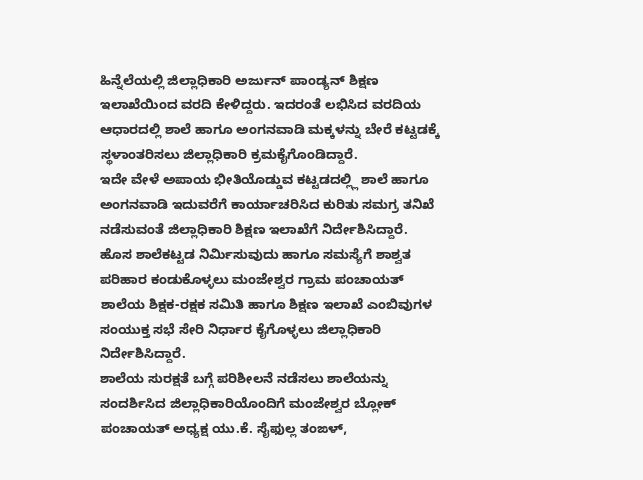ಹಿನ್ನೆಲೆಯಲ್ಲಿ ಜಿಲ್ಲಾಧಿಕಾರಿ ಅರ್ಜುನ್ ಪಾಂಡ್ಯನ್ ಶಿಕ್ಷಣ ಇಲಾಖೆಯಿಂದ ವರದಿ ಕೇಳಿದ್ದರು. ಇದರಂತೆ ಲಭಿಸಿದ ವರದಿಯ ಆಧಾರದಲ್ಲಿ ಶಾಲೆ ಹಾಗೂ ಅಂಗನವಾಡಿ ಮಕ್ಕಳನ್ನು ಬೇರೆ ಕಟ್ಟಡಕ್ಕೆ ಸ್ಥಳಾಂತರಿಸಲು ಜಿಲ್ಲಾಧಿಕಾರಿ ಕ್ರಮಕೈಗೊಂಡಿದ್ದಾರೆ.
ಇದೇ ವೇಳೆ ಅಪಾಯ ಭೀತಿಯೊಡ್ಡುವ ಕಟ್ಟಡದಲ್ಲ್ಲಿ ಶಾಲೆ ಹಾಗೂ ಅಂಗನವಾಡಿ ಇದುವರೆಗೆ ಕಾರ್ಯಾಚರಿಸಿದ ಕುರಿತು ಸಮಗ್ರ ತನಿಖೆ ನಡೆಸುವಂತೆ ಜಿಲ್ಲಾಧಿಕಾರಿ ಶಿಕ್ಷಣ ಇಲಾಖೆಗೆ ನಿರ್ದೇಶಿಸಿದ್ದಾರೆ. ಹೊಸ ಶಾಲೆಕಟ್ಟಡ ನಿರ್ಮಿಸುವುದು ಹಾಗೂ ಸಮಸ್ಯೆಗೆ ಶಾಶ್ವತ ಪರಿಹಾರ ಕಂಡುಕೊಳ್ಳಲು ಮಂಜೇಶ್ವರ ಗ್ರಾಮ ಪಂಚಾಯತ್ ಶಾಲೆಯ ಶಿಕ್ಷಕ-ರಕ್ಷಕ ಸಮಿತಿ ಹಾಗೂ ಶಿಕ್ಷಣ ಇಲಾಖೆ ಎಂಬಿವುಗಳ ಸಂಯುಕ್ತ ಸಭೆ ಸೇರಿ ನಿರ್ಧಾರ ಕೈಗೊಳ್ಳಲು ಜಿಲ್ಲಾಧಿಕಾರಿ ನಿರ್ದೇಶಿಸಿದ್ದಾರೆ.
ಶಾಲೆಯ ಸುರಕ್ಷತೆ ಬಗ್ಗೆ ಪರಿಶೀಲನೆ ನಡೆಸಲು ಶಾಲೆಯನ್ನು ಸಂದರ್ಶಿಸಿದ ಜಿಲ್ಲಾಧಿಕಾರಿಯೊಂದಿಗೆ ಮಂಜೇಶ್ವರ ಬ್ಲೋಕ್ ಪಂಚಾಯತ್ ಅಧ್ಯಕ್ಷ ಯು.ಕೆ. ಸೈಫುಲ್ಲ ತಂಙಳ್,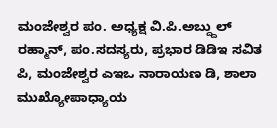ಮಂಜೇಶ್ವರ ಪಂ. ಅಧ್ಯಕ್ಷ ವಿ.ಪಿ.ಅಬ್ದ್ದುಲ್ ರಹ್ಮಾನ್, ಪಂ.ಸದಸ್ಯರು, ಪ್ರಭಾರ ಡಿಡಿಇ ಸವಿತ ಪಿ, ಮಂಜೇಶ್ವರ ಎಇಒ ನಾರಾಯಣ ಡಿ, ಶಾಲಾ ಮುಖ್ಯೋಪಾಧ್ಯಾಯ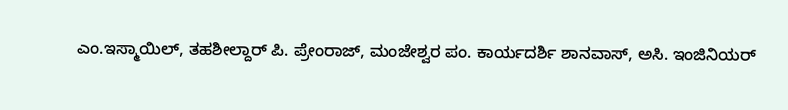ಎಂ.ಇಸ್ಮಾಯಿಲ್, ತಹಶೀಲ್ದಾರ್ ಪಿ. ಪ್ರೇಂರಾಜ್, ಮಂಜೇಶ್ವರ ಪಂ. ಕಾರ್ಯದರ್ಶಿ ಶಾನವಾಸ್, ಅಸಿ. ಇಂಜಿನಿಯರ್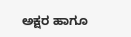ಅಕ್ಷರ ಹಾಗೂ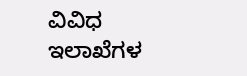ವಿವಿಧ ಇಲಾಖೆಗಳ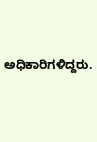ಅಧಿಕಾರಿಗಳಿದ್ದರು.